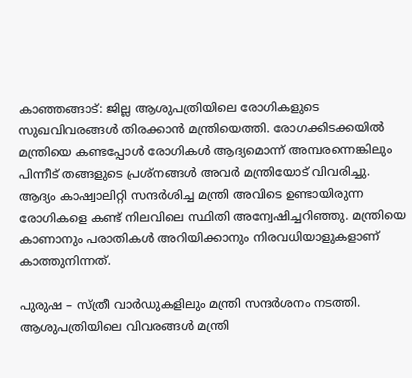കാഞ്ഞങ്ങാട്: ജില്ല ആശുപത്രിയിലെ രോഗികളുടെ സുഖവിവരങ്ങള്‍ തിരക്കാന്‍ മന്ത്രിയെത്തി. രോഗക്കിടക്കയില്‍ മന്ത്രിയെ കണ്ടപ്പോള്‍ രോഗികള്‍ ആദ്യമൊന്ന് അമ്പരന്നെങ്കിലും പിന്നീട് തങ്ങളുടെ പ്രശ്‌നങ്ങള്‍ അവര്‍ മന്ത്രിയോട് വിവരിച്ചു. ആദ്യം കാഷ്വാലിറ്റി സന്ദര്‍ശിച്ച മന്ത്രി അവിടെ ഉണ്ടായിരുന്ന രോഗികളെ കണ്ട് നിലവിലെ സ്ഥിതി അന്വേഷിച്ചറിഞ്ഞു. മന്ത്രിയെ കാണാനും പരാതികള്‍ അറിയിക്കാനും നിരവധിയാളുകളാണ് കാത്തുനിന്നത്.

പുരുഷ – സ്ത്രീ വാര്‍ഡുകളിലും മന്ത്രി സന്ദര്‍ശനം നടത്തി. ആശുപത്രിയിലെ വിവരങ്ങള്‍ മന്ത്രി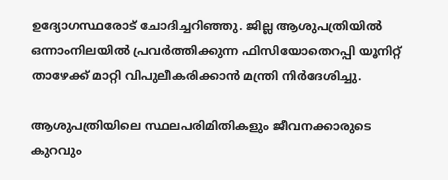ഉദ്യോഗസ്ഥരോട് ചോദിച്ചറിഞ്ഞു. ജില്ല ആശുപത്രിയില്‍ ഒന്നാംനിലയില്‍ പ്രവര്‍ത്തിക്കുന്ന ഫിസിയോതെറപ്പി യൂനിറ്റ് താഴേക്ക് മാറ്റി വിപുലീകരിക്കാന്‍ മന്ത്രി നിര്‍ദേശിച്ചു.

ആശുപത്രിയിലെ സ്ഥലപരിമിതികളും ജീവനക്കാരുടെ കുറവും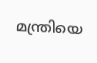മന്ത്രിയെ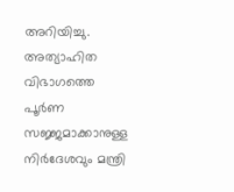അറിയിച്ചു. അത്യാഹിത വിഭാഗത്തെ പൂര്‍ണ സജ്ജമാക്കാനുള്ള നിര്‍ദേശവും മന്ത്രി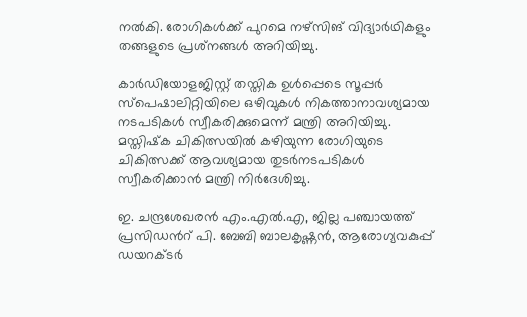നൽകി. രോഗികൾക്ക് പുറമെ നഴ്‌സിങ് വിദ്യാര്‍ഥികളും തങ്ങളുടെ പ്രശ്‌നങ്ങള്‍ അറിയിച്ചു.

കാര്‍ഡിയോളജിസ്റ്റ് തസ്തിക ഉൾപ്പെടെ സൂപ്പര്‍ സ്‌പെഷാലിറ്റിയിലെ ഒഴിവുകള്‍ നികത്താനാവശ്യമായ നടപടികള്‍ സ്വീകരിക്കുമെന്ന് മന്ത്രി അറിയിച്ചു. മസ്തിഷ്‌ക ചികിത്സയില്‍ കഴിയുന്ന രോഗിയുടെ ചികിത്സക്ക് ആവശ്യമായ തുടര്‍നടപടികള്‍ സ്വീകരിക്കാന്‍ മന്ത്രി നിര്‍ദേശിച്ചു.

ഇ. ചന്ദ്രശേഖരന്‍ എം.എല്‍.എ, ജില്ല പഞ്ചായത്ത് പ്രസിഡന്‍റ് പി. ബേബി ബാലകൃഷ്ണന്‍, ആരോഗ്യവകുപ്പ് ഡയറക്ടര്‍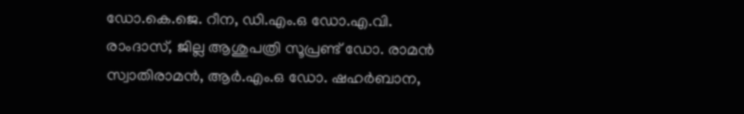ഡോ.കെ.ജെ. റീന, ഡി.എം.ഒ ഡോ.എ.വി. രാംദാസ്, ജില്ല ആശുപത്രി സൂപ്രണ്ട് ഡോ. രാമന്‍ സ്വാതിരാമന്‍, ആര്‍.എം.ഒ ഡോ. ഷഹര്‍ബാന,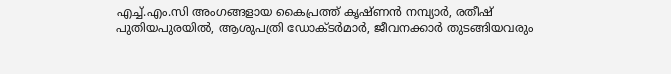എച്ച്.എം.സി അംഗങ്ങളായ കൈപ്രത്ത് കൃഷ്ണന്‍ നമ്പ്യാര്‍, രതീഷ് പുതിയപുരയില്‍, ആശുപത്രി ഡോക്ടര്‍മാര്‍, ജീവനക്കാര്‍ തുടങ്ങിയവരും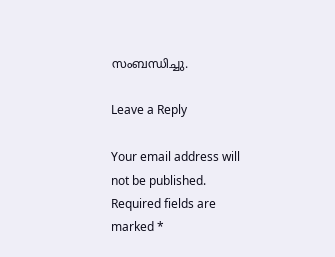സംബന്ധിച്ചു.

Leave a Reply

Your email address will not be published. Required fields are marked *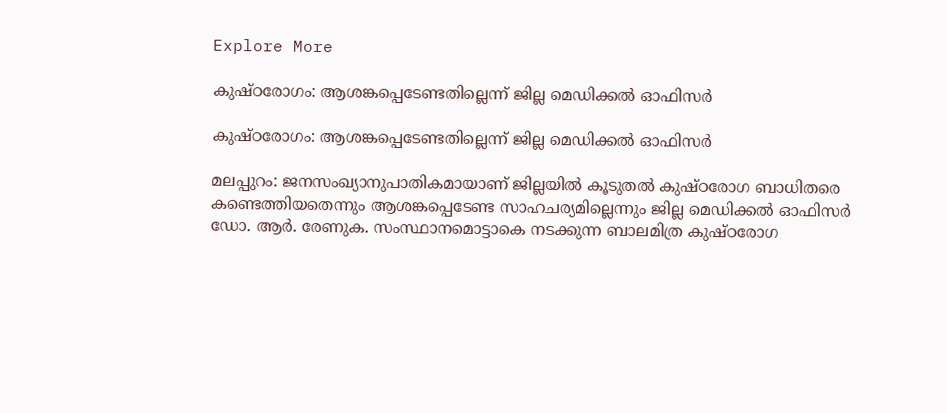Explore More

കുഷ്ഠരോഗം: ആശങ്കപ്പെടേണ്ടതില്ലെന്ന് ജില്ല മെഡിക്കൽ ഓഫിസർ

കുഷ്ഠരോഗം: ആശങ്കപ്പെടേണ്ടതില്ലെന്ന് ജില്ല മെഡിക്കൽ ഓഫിസർ

മലപ്പുറം: ജനസംഖ്യാനുപാതികമായാണ് ജില്ലയിൽ കൂടുതൽ കുഷ്ഠരോഗ ബാധിതരെ കണ്ടെത്തിയതെന്നും ആശങ്കപ്പെടേണ്ട സാഹചര്യമില്ലെന്നും ജില്ല മെഡിക്കൽ ഓഫിസർ ഡോ. ആർ. രേണുക. സംസ്ഥാനമൊട്ടാകെ നടക്കുന്ന ബാലമിത്ര കുഷ്ഠരോഗ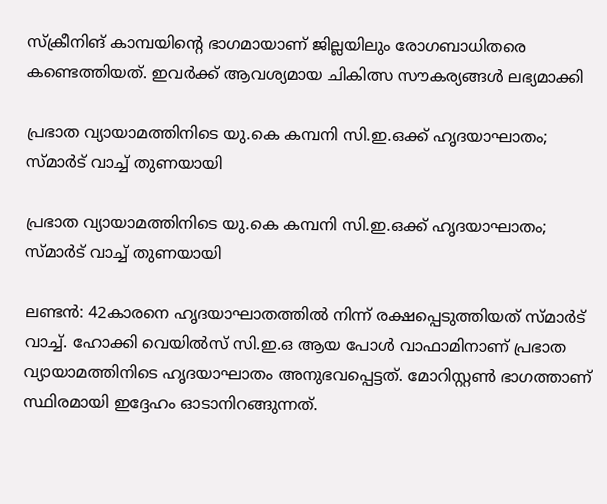സ്‌ക്രീനിങ് കാമ്പയിന്റെ ഭാഗമായാണ് ജില്ലയിലും രോഗബാധിതരെ കണ്ടെത്തിയത്. ഇവർക്ക് ആവശ്യമായ ചികിത്സ സൗകര്യങ്ങൾ ലഭ്യമാക്കി

പ്രഭാത വ്യായാമത്തിനിടെ യു.കെ കമ്പനി സി.ഇ.ഒക്ക് ഹൃദയാഘാതം; സ്മാർട് വാച്ച് തുണയായി

പ്രഭാത വ്യായാമത്തിനിടെ യു.കെ കമ്പനി സി.ഇ.ഒക്ക് ഹൃദയാഘാതം; സ്മാർട് വാച്ച് തുണയായി

ലണ്ടൻ: 42കാരനെ ഹൃദയാഘാതത്തിൽ നിന്ന് രക്ഷപ്പെടുത്തിയത് സ്മാർട് വാച്ച്. ഹോക്കി വെയിൽസ് സി.ഇ.ഒ ആയ പോൾ വാഫാമിനാണ് പ്രഭാത വ്യായാമത്തിനിടെ ഹൃദയാഘാതം അനുഭവപ്പെട്ടത്. മോറിസ്റ്റൺ ഭാഗത്താണ് സ്ഥിരമായി ഇദ്ദേഹം ഓടാനിറങ്ങുന്നത്.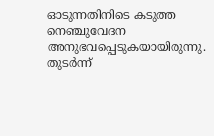ഓടുന്നതിനിടെ കടുത്ത നെഞ്ചുവേദന അനുഭവപ്പെടുകയായിരുന്നു. തുടർന്ന്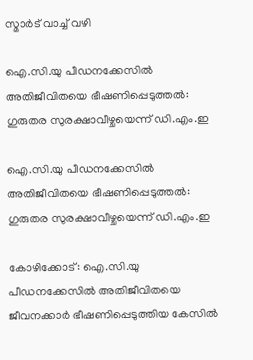സ്മാർട് വാച്ച് വഴി

ഐ.സി.യു പീഡനക്കേസിൽ അതിജീവിതയെ ഭീഷണിപ്പെടുത്തൽ: ഗുരുതര സുരക്ഷാവീഴ്ചയെന്ന് ഡി.എം.ഇ

ഐ.സി.യു പീഡനക്കേസിൽ അതിജീവിതയെ ഭീഷണിപ്പെടുത്തൽ: ഗുരുതര സുരക്ഷാവീഴ്ചയെന്ന് ഡി.എം.ഇ

കോഴിക്കോട്: ഐ.സി.യു പീഡനക്കേസിൽ അതിജീവിതയെ ജീവനക്കാർ ഭീഷണിപ്പെടുത്തിയ കേസിൽ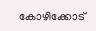കോഴിക്കോട്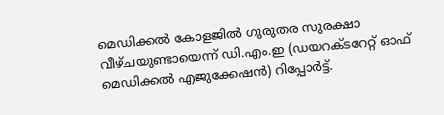മെഡിക്കൽ കോളജിൽ ഗുരുതര സുരക്ഷാ വീഴ്ചയുണ്ടായെന്ന് ഡി.എം.ഇ (ഡയറക്ടറേറ്റ് ഓഫ് മെഡിക്കൽ എജുക്കേഷൻ) റിപ്പോർട്ട്.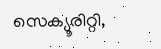സെക്യൂരിറ്റി,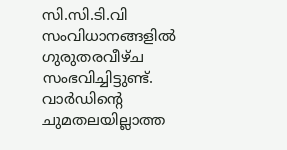സി.സി.ടി.വി സംവിധാനങ്ങളിൽ ഗുരുതരവീഴ്ച സംഭവിച്ചിട്ടുണ്ട്. വാർഡിന്‍റെ ചുമതലയില്ലാത്ത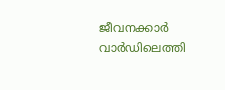ജീവനക്കാർ വാർഡിലെത്തി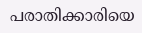പരാതിക്കാരിയെ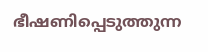ഭീഷണിപ്പെടുത്തുന്ന